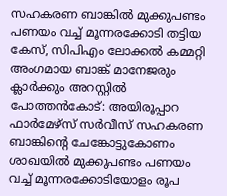സഹകരണ ബാങ്കിൽ മുക്കുപണ്ടം പണയം വച്ച് മൂന്നരക്കോടി തട്ടിയ കേസ്, സിപിഎം ലോക്കൽ കമ്മറ്റി അംഗമായ ബാങ്ക് മാനേജരും ക്ലാർക്കും അറസ്റ്റിൽ
പോത്തൻകോട്: അയിരൂപ്പാറ ഫാർമേഴ്സ് സർവീസ് സഹകരണ ബാങ്കിന്റെ ചേങ്കോട്ടുകോണം ശാഖയിൽ മുക്കുപണ്ടം പണയം വച്ച് മൂന്നരക്കോടിയോളം രൂപ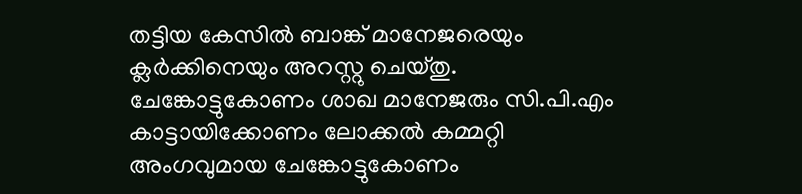തട്ടിയ കേസിൽ ബാങ്ക് മാനേജരെയും ക്ലർക്കിനെയും അറസ്റ്റു ചെയ്തു.
ചേങ്കോട്ടുകോണം ശാഖ മാനേജരും സി.പി.എം കാട്ടായിക്കോണം ലോക്കൽ കമ്മറ്റി അംഗവുമായ ചേങ്കോട്ടുകോണം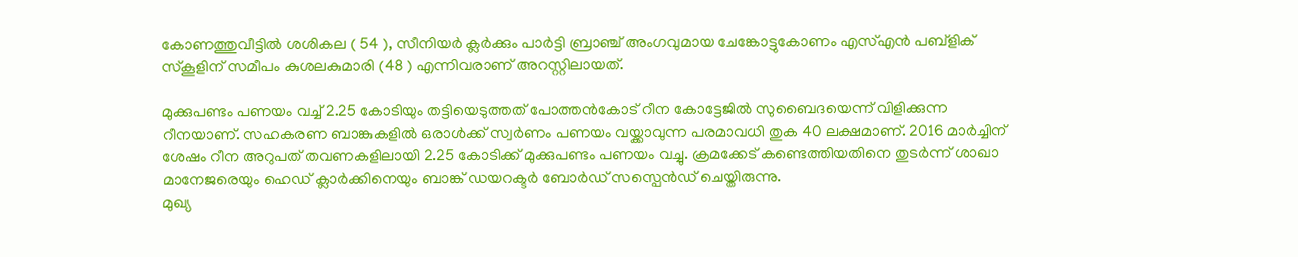കോണത്തുവീട്ടിൽ ശശികല ( 54 ), സീനിയർ ക്ലർക്കും പാർട്ടി ബ്രാഞ്ച് അംഗവുമായ ചേങ്കോട്ടുകോണം എസ്എൻ പബ്ളിക് സ്കൂളിന് സമീപം കുശലകുമാരി (48 ) എന്നിവരാണ് അറസ്റ്റിലായത്.

മുക്കുപണ്ടം പണയം വച്ച് 2.25 കോടിയും തട്ടിയെടുത്തത് പോത്തൻകോട് റീന കോട്ടേജിൽ സുബൈദയെന്ന് വിളിക്കുന്ന റീനയാണ്. സഹകരണ ബാങ്കുകളിൽ ഒരാൾക്ക് സ്വർണം പണയം വയ്ക്കാവുന്ന പരമാവധി തുക 40 ലക്ഷമാണ്. 2016 മാർച്ചിന് ശേഷം റീന അറുപത് തവണകളിലായി 2.25 കോടിക്ക് മുക്കുപണ്ടം പണയം വച്ചു. ക്രമക്കേട് കണ്ടെത്തിയതിനെ തുടർന്ന് ശാഖാ മാനേജരെയും ഹെഡ് ക്ലാർക്കിനെയും ബാങ്ക് ഡയറക്ടർ ബോർഡ് സസ്പെൻഡ് ചെയ്തിരുന്നു.
മുഖ്യ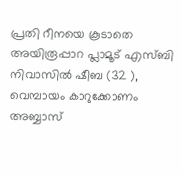പ്രതി റീനയെ കൂടാതെ അയിരൂപ്പാറ പ്ലാമൂട് എസ്ബി നിവാസിൽ ഷീബ (32 ), വെമ്പായം കാറുക്കോണം അബ്ബാസ്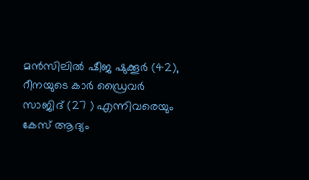മൻസിലിൽ ഷീജ ഷുക്കൂർ (42), റീനയുടെ കാർ ഡ്രൈവർ സാജിദ് (27 ) എന്നിവരെയും കേസ് ആദ്യം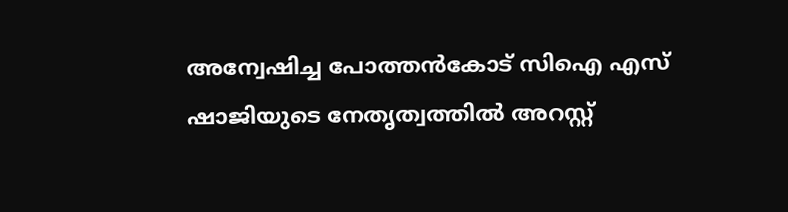അന്വേഷിച്ച പോത്തൻകോട് സിഐ എസ് ഷാജിയുടെ നേതൃത്വത്തിൽ അറസ്റ്റ്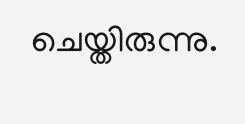ചെയ്തിരുന്നു.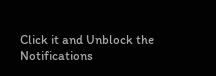Click it and Unblock the Notifications